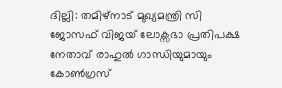ദില്ലി: തമിഴ്നാട് മുഖ്യമന്ത്രി സി ജോസഫ് വിജയ് ലോക്സഭാ പ്രതിപക്ഷ നേതാവ് രാഹുൽ ഗാന്ധിയുമായും കോൺഗ്രസ്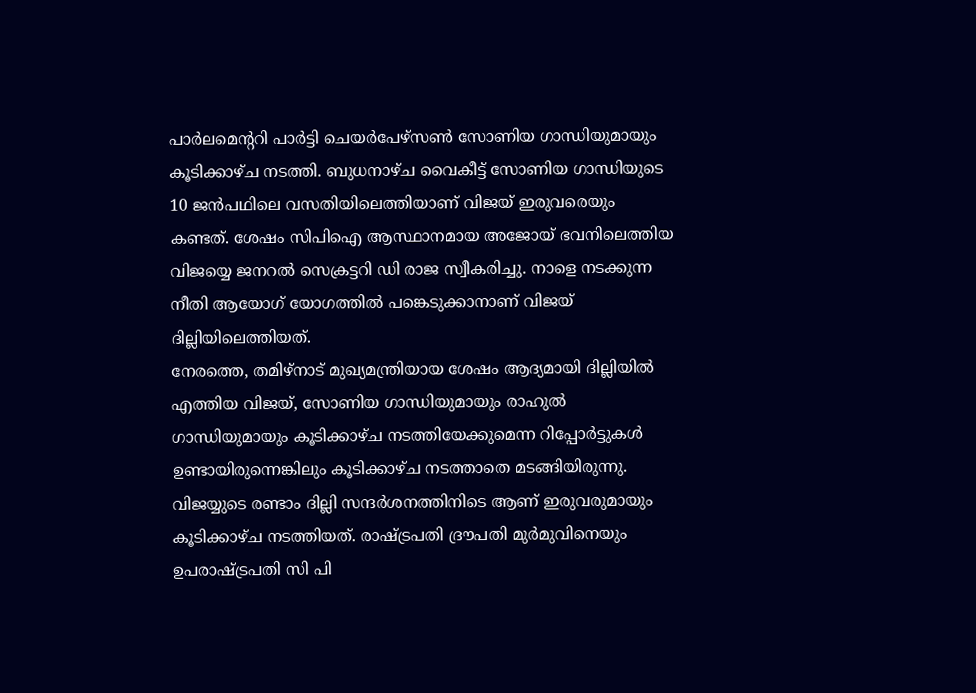പാർലമെൻ്ററി പാർട്ടി ചെയർപേഴ്സൺ സോണിയ ഗാന്ധിയുമായും കൂടിക്കാഴ്ച നടത്തി. ബുധനാഴ്ച വൈകീട്ട് സോണിയ ഗാന്ധിയുടെ 10 ജൻപഥിലെ വസതിയിലെത്തിയാണ് വിജയ് ഇരുവരെയും കണ്ടത്. ശേഷം സിപിഐ ആസ്ഥാനമായ അജോയ് ഭവനിലെത്തിയ വിജയ്യെ ജനറൽ സെക്രട്ടറി ഡി രാജ സ്വീകരിച്ചു. നാളെ നടക്കുന്ന നീതി ആയോഗ് യോഗത്തിൽ പങ്കെടുക്കാനാണ് വിജയ് ദില്ലിയിലെത്തിയത്.
നേരത്തെ, തമിഴ്നാട് മുഖ്യമന്ത്രിയായ ശേഷം ആദ്യമായി ദില്ലിയിൽ എത്തിയ വിജയ്, സോണിയ ഗാന്ധിയുമായും രാഹുൽ ഗാന്ധിയുമായും കൂടിക്കാഴ്ച നടത്തിയേക്കുമെന്ന റിപ്പോർട്ടുകൾ ഉണ്ടായിരുന്നെങ്കിലും കൂടിക്കാഴ്ച നടത്താതെ മടങ്ങിയിരുന്നു. വിജയ്യുടെ രണ്ടാം ദില്ലി സന്ദർശനത്തിനിടെ ആണ് ഇരുവരുമായും കൂടിക്കാഴ്ച നടത്തിയത്. രാഷ്ട്രപതി ദ്രൗപതി മുർമുവിനെയും ഉപരാഷ്ട്രപതി സി പി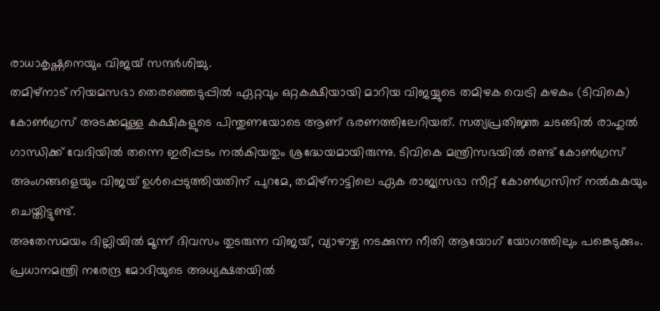രാധാകൃഷ്ണനെയും വിജയ് സന്ദർശിച്ചു.
തമിഴ്നാട് നിയമസഭാ തെരഞ്ഞെടുപ്പിൽ ഏറ്റവും ഒറ്റകക്ഷിയായി മാറിയ വിജയ്യുടെ തമിഴക വെട്രി കഴകം (ടിവികെ) കോൺഗ്രസ് അടക്കമുള്ള കക്ഷികളുടെ പിന്തുണയോടെ ആണ് ഭരണത്തിലേറിയത്. സത്യപ്രതിജ്ഞ ചടങ്ങിൽ രാഹുൽ ഗാന്ധിക്ക് വേദിയിൽ തന്നെ ഇരിപ്പടം നൽകിയതും ശ്രദ്ധേയമായിരുന്നു. ടിവികെ മന്ത്രിസഭയിൽ രണ്ട് കോൺഗ്രസ് അംഗങ്ങളെയും വിജയ് ഉൾപ്പെടുത്തിയതിന് പുറമേ, തമിഴ്നാട്ടിലെ ഏക രാജ്യസഭാ സീറ്റ് കോൺഗ്രസിന് നൽകുകയും ചെയ്തിട്ടുണ്ട്.
അതേസമയം ദില്ലിയിൽ മൂന്ന് ദിവസം തുടരുന്ന വിജയ്, വ്യാഴാഴ്ച നടക്കുന്ന നീതി ആയോഗ് യോഗത്തിലും പങ്കെടുക്കും. പ്രധാനമന്ത്രി നരേന്ദ്ര മോദിയുടെ അധ്യക്ഷതയിൽ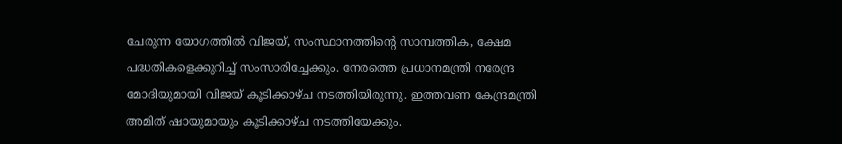ചേരുന്ന യോഗത്തിൽ വിജയ്, സംസ്ഥാനത്തിന്റെ സാമ്പത്തിക, ക്ഷേമ പദ്ധതികളെക്കുറിച്ച് സംസാരിച്ചേക്കും. നേരത്തെ പ്രധാനമന്ത്രി നരേന്ദ്ര മോദിയുമായി വിജയ് കൂടിക്കാഴ്ച നടത്തിയിരുന്നു. ഇത്തവണ കേന്ദ്രമന്ത്രി അമിത് ഷായുമായും കൂടിക്കാഴ്ച നടത്തിയേക്കും.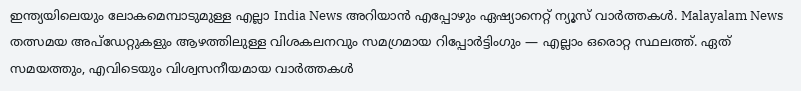ഇന്ത്യയിലെയും ലോകമെമ്പാടുമുള്ള എല്ലാ India News അറിയാൻ എപ്പോഴും ഏഷ്യാനെറ്റ് ന്യൂസ് വാർത്തകൾ. Malayalam News തത്സമയ അപ്ഡേറ്റുകളും ആഴത്തിലുള്ള വിശകലനവും സമഗ്രമായ റിപ്പോർട്ടിംഗും — എല്ലാം ഒരൊറ്റ സ്ഥലത്ത്. ഏത് സമയത്തും, എവിടെയും വിശ്വസനീയമായ വാർത്തകൾ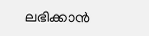ലഭിക്കാൻ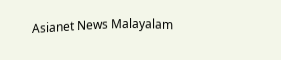Asianet News Malayalam